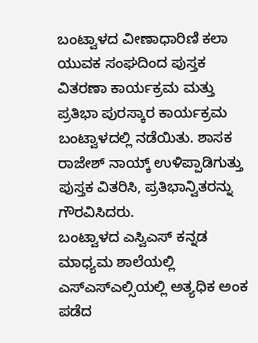ಬಂಟ್ವಾಳದ ವೀಣಾಧಾರಿಣಿ ಕಲಾ ಯುವಕ ಸಂಘದಿಂದ ಪುಸ್ತಕ ವಿತರಣಾ ಕಾರ್ಯಕ್ರಮ ಮತ್ತು ಪ್ರತಿಭಾ ಪುರಸ್ಕಾರ ಕಾರ್ಯಕ್ರಮ ಬಂಟ್ವಾಳದಲ್ಲಿ ನಡೆಯಿತು. ಶಾಸಕ ರಾಜೇಶ್ ನಾಯ್ಕ್ ಉಳಿಪ್ಪಾಡಿಗುತ್ತು ಪುಸ್ತಕ ವಿತರಿಸಿ, ಪ್ರತಿಭಾನ್ವಿತರನ್ನು ಗೌರವಿಸಿದರು.
ಬಂಟ್ವಾಳದ ಎಸ್ವಿಎಸ್ ಕನ್ನಡ ಮಾಧ್ಯಮ ಶಾಲೆಯಲ್ಲಿ ಎಸ್ಎಸ್ಎಲ್ಸಿಯಲ್ಲಿ ಅತ್ಯಧಿಕ ಅಂಕ ಪಡೆದ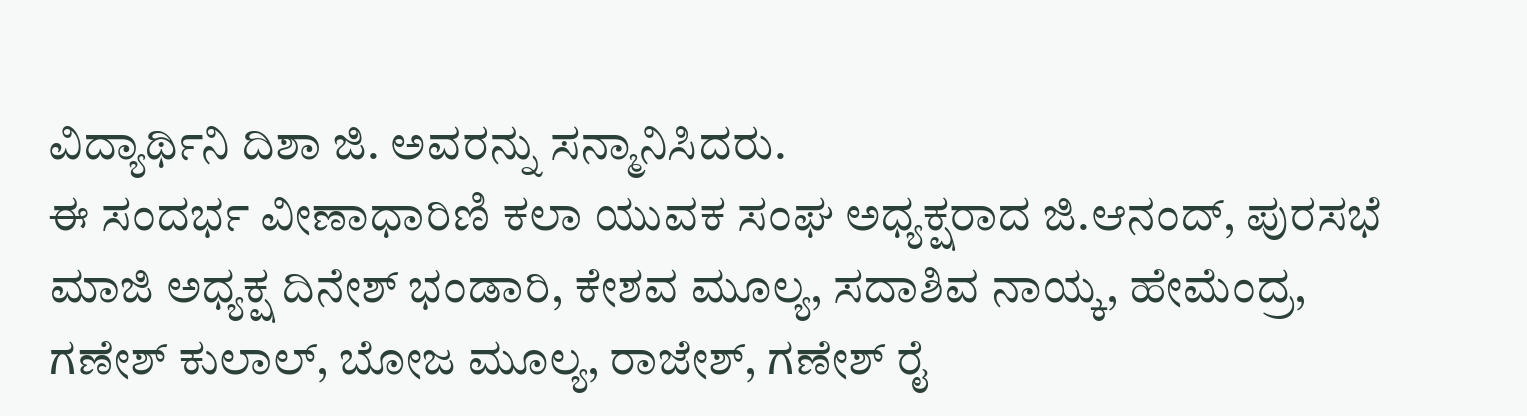ವಿದ್ಯಾರ್ಥಿನಿ ದಿಶಾ ಜಿ. ಅವರನ್ನು ಸನ್ಮಾನಿಸಿದರು.
ಈ ಸಂದರ್ಭ ವೀಣಾಧಾರಿಣಿ ಕಲಾ ಯುವಕ ಸಂಘ ಅಧ್ಯಕ್ಷರಾದ ಜಿ.ಆನಂದ್, ಪುರಸಭೆ ಮಾಜಿ ಅಧ್ಯಕ್ಷ ದಿನೇಶ್ ಭಂಡಾರಿ, ಕೇಶವ ಮೂಲ್ಯ, ಸದಾಶಿವ ನಾಯ್ಕ, ಹೇಮೆಂದ್ರ, ಗಣೇಶ್ ಕುಲಾಲ್, ಬೋಜ ಮೂಲ್ಯ, ರಾಜೇಶ್, ಗಣೇಶ್ ರೈ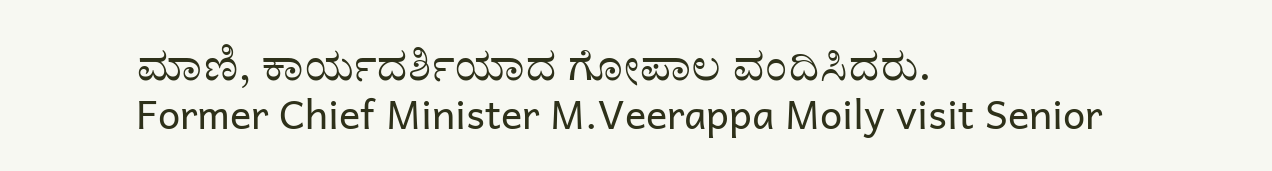ಮಾಣಿ, ಕಾರ್ಯದರ್ಶಿಯಾದ ಗೋಪಾಲ ವಂದಿಸಿದರು.
Former Chief Minister M.Veerappa Moily visit Senior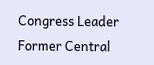Congress Leader Former Central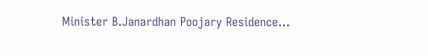Minister B.Janardhan Poojary Residence…